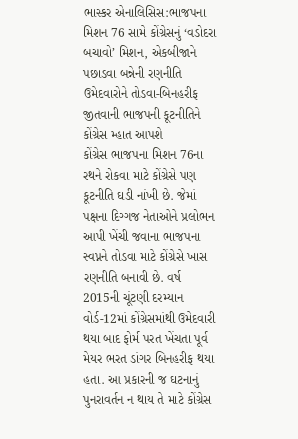ભાસ્કર એનાલિસિસ:ભાજપના મિશન 76 સામે કોંગ્રેસનું ‘વડોદરા બચાવો’ મિશન, એકબીજાને પછાડવા બન્નેની રણનીતિ
ઉમેદવારોને તોડવા-બિનહરીફ જીતવાની ભાજપની કૂટનીતિને કોંગ્રેસ મ્હાત આપશે
કોંગ્રેસ ભાજપના મિશન 76ના રથને રોકવા માટે કોંગ્રેસે પણ કૂટનીતિ ઘડી નાંખી છે. જેમાં પક્ષના દિગ્ગજ નેતાઓને પ્રલોભન આપી ખેંચી જવાના ભાજપના સ્વપ્નને તોડવા માટે કોંગ્રેસે ખાસ રણનીતિ બનાવી છે. વર્ષ 2015ની ચૂંટણી દરમ્યાન વોર્ડ-12માં કોંગ્રેસમાંથી ઉમેદવારી થયા બાદ ફોર્મ પરત ખેંચતા પૂર્વ મેયર ભરત ડાંગર બિનહરીફ થયા હતા. આ પ્રકારની જ ઘટનાનું પુનરાવર્તન ન થાય તે માટે કોંગ્રેસ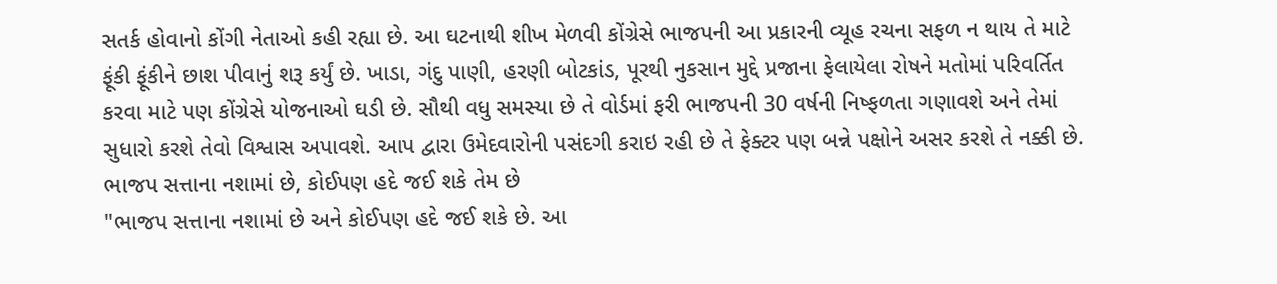સતર્ક હોવાનો કોંગી નેતાઓ કહી રહ્યા છે. આ ઘટનાથી શીખ મેળવી કોંગ્રેસે ભાજપની આ પ્રકારની વ્યૂહ રચના સફળ ન થાય તે માટે ફૂંકી ફૂંકીને છાશ પીવાનું શરૂ કર્યું છે. ખાડા, ગંદુ પાણી, હરણી બોટકાંડ, પૂરથી નુકસાન મુદ્દે પ્રજાના ફેલાયેલા રોષને મતોમાં પરિવર્તિત કરવા માટે પણ કોંગ્રેસે યોજનાઓ ઘડી છે. સૌથી વધુ સમસ્યા છે તે વોર્ડમાં ફરી ભાજપની 30 વર્ષની નિષ્ફળતા ગણાવશે અને તેમાં સુધારો કરશે તેવો વિશ્વાસ અપાવશે. આપ દ્વારા ઉમેદવારોની પસંદગી કરાઇ રહી છે તે ફેક્ટર પણ બન્ને પક્ષોને અસર કરશે તે નક્કી છે. ભાજપ સત્તાના નશામાં છે, કોઈપણ હદે જઈ શકે તેમ છે
"ભાજપ સત્તાના નશામાં છે અને કોઈપણ હદે જઈ શકે છે. આ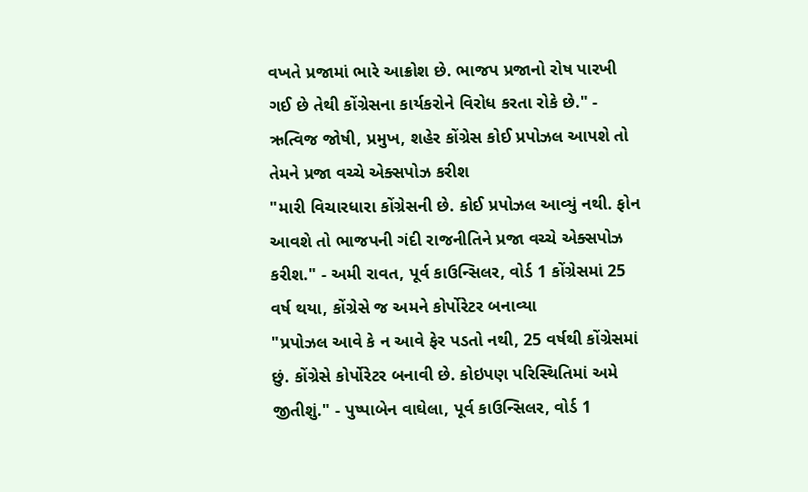વખતે પ્રજામાં ભારે આક્રોશ છે. ભાજપ પ્રજાનો રોષ પારખી ગઈ છે તેથી કોંગ્રેસના કાર્યકરોને વિરોધ કરતા રોકે છે." - ઋત્વિજ જોષી, પ્રમુખ, શહેર કોંગ્રેસ કોઈ પ્રપોઝલ આપશે તો તેમને પ્રજા વચ્ચે એક્સપોઝ કરીશ
"મારી વિચારધારા કોંગ્રેસની છે. કોઈ પ્રપોઝલ આવ્યું નથી. ફોન આવશે તો ભાજપની ગંદી રાજનીતિને પ્રજા વચ્ચે એક્સપોઝ કરીશ." - અમી રાવત, પૂર્વ કાઉન્સિલર, વોર્ડ 1 કોંગ્રેસમાં 25 વર્ષ થયા, કોંગ્રેસે જ અમને કોર્પોરેટર બનાવ્યા
"પ્રપોઝલ આવે કે ન આવે ફેર પડતો નથી, 25 વર્ષથી કોંગ્રેસમાં છું. કોંગ્રેસે કોર્પોરેટર બનાવી છે. કોઇપણ પરિસ્થિતિમાં અમે જીતીશું." - પુષ્પાબેન વાઘેલા, પૂર્વ કાઉન્સિલર, વોર્ડ 1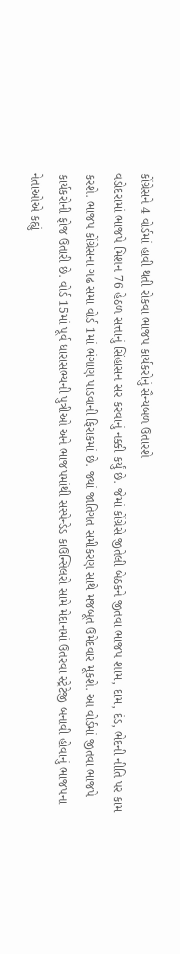કોંગ્રેસને 4 વોર્ડમાં હાવી થતી રોકવા ભાજપ કાર્યકરોનું સૈન્યબળ ઉતારશે
વડોદરામાં ભાજપે મિશન 76 હેઠળ સત્તાનું સિંહાસન સર કરવાનું નક્કી કર્યું છે. જેમાં કોંગ્રેસે જીતેલી બેઠકને જીતવા ભાજપ શામ, દામ, દંડ, ભેદની નીતિ પર કામ કરશે. ભાજપ કોંગ્રેસના ગઢ સમા વોર્ડ 1માં ભંગાણ પાડવાની ફિરાકમાં છે. જ્યાં જાતિગત સમીકરણ સાથે મજબૂત ઉમેદવાર મૂકશે. આ વોર્ડમાં જીતવા ભાજપે કાર્યકરોની ફોજ ઉતારી છે. વોર્ડ 15માં પૂર્વ ધારાસભ્યની પુત્રીઓ અને ભાજપમાંથી સસ્પેન્ડેડ કાઉન્સિલરો સામે મેદાનમાં ઉતરવા સ્ટ્રેટેજી બનાવી હોવાનું ભાજપના નેતાઓએ કહ્યું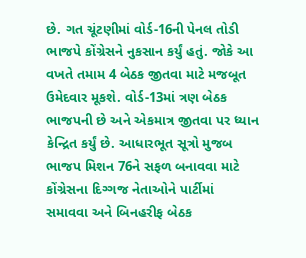છે. ગત ચૂંટણીમાં વોર્ડ-16ની પેનલ તોડી ભાજપે કોંગ્રેસને નુકસાન કર્યું હતું. જોકે આ વખતે તમામ 4 બેઠક જીતવા માટે મજબૂત ઉમેદવાર મૂકશે. વોર્ડ-13માં ત્રણ બેઠક ભાજપની છે અને એકમાત્ર જીતવા પર ધ્યાન કેન્દ્રિત કર્યું છે. આધારભૂત સૂત્રો મુજબ ભાજપ મિશન 76ને સફળ બનાવવા માટે કોંગ્રેસના દિગ્ગજ નેતાઓને પાર્ટીમાં સમાવવા અને બિનહરીફ બેઠક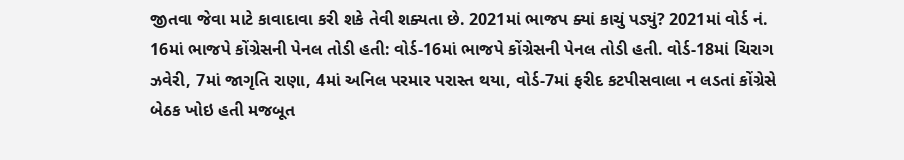જીતવા જેવા માટે કાવાદાવા કરી શકે તેવી શક્યતા છે. 2021માં ભાજપ ક્યાં કાચું પડ્યું? 2021માં વોર્ડ નં. 16માં ભાજપે કોંગ્રેસની પેનલ તોડી હતી: વોર્ડ-16માં ભાજપે કોંગ્રેસની પેનલ તોડી હતી. વોર્ડ-18માં ચિરાગ ઝવેરી, 7માં જાગૃતિ રાણા, 4માં અનિલ પરમાર પરાસ્ત થયા, વોર્ડ-7માં ફરીદ કટપીસવાલા ન લડતાં કોંગ્રેસે બેઠક ખોઇ હતી મજબૂત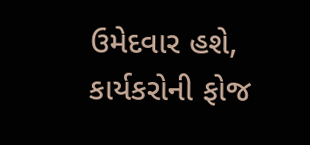ઉમેદવાર હશે, કાર્યકરોની ફોજ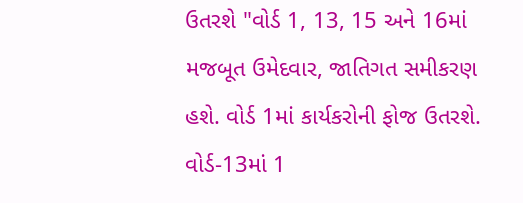ઉતરશે "વોર્ડ 1, 13, 15 અને 16માં મજબૂત ઉમેદવાર, જાતિગત સમીકરણ હશે. વોર્ડ 1માં કાર્યકરોની ફોજ ઉતરશે. વોર્ડ-13માં 1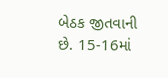બેઠક જીતવાની છે. 15-16માં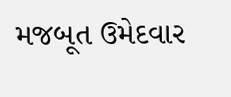મજબૂત ઉમેદવાર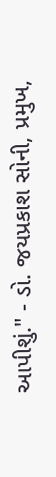આપીશું." - ડો. જયપ્રકાશ સોની, પ્રમુખ,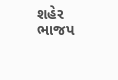શહેર ભાજપ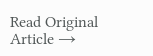Read Original Article →